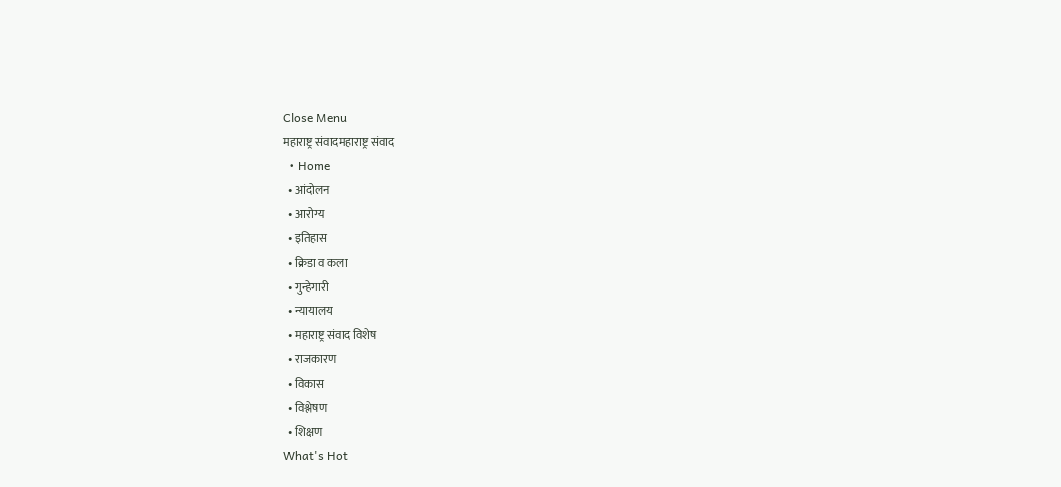Close Menu
महाराष्ट्र संवादमहाराष्ट्र संवाद
  • Home
  • आंदोलन
  • आरोग्य
  • इतिहास
  • क्रिडा व कला
  • गुन्हेगारी
  • न्यायालय
  • महाराष्ट्र संवाद विशेष
  • राजकारण
  • विकास
  • विश्लेषण
  • शिक्षण
What's Hot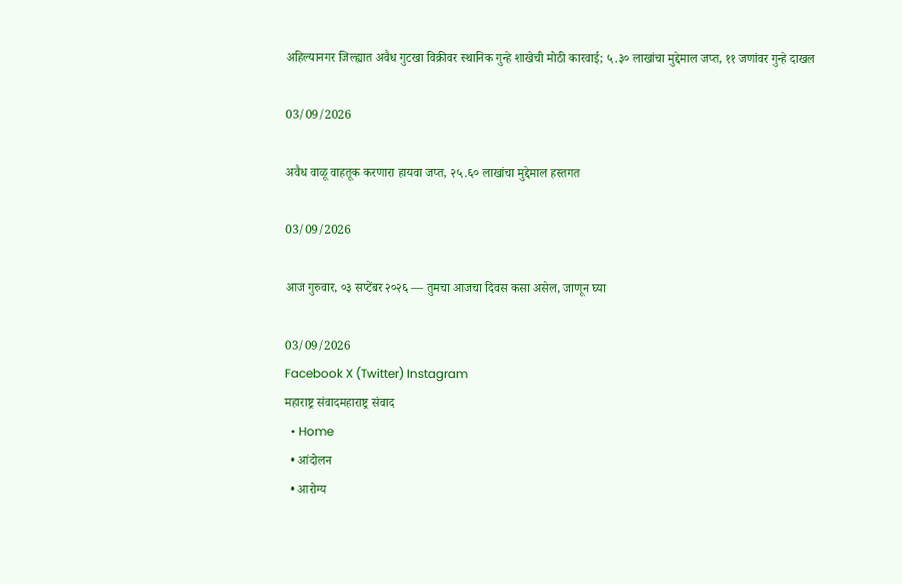अहिल्यानगर जिल्ह्यात अवैध गुटखा विक्रीवर स्थानिक गुन्हे शाखेची मोठी कारवाई; ५.३० लाखांचा मुद्देमाल जप्त, ११ जणांवर गुन्हे दाखल

03/09/2026

अवैध वाळू वाहतूक करणारा हायवा जप्त, २५.६० लाखांचा मुद्देमाल हस्तगत

03/09/2026

आज गुरुवार, ०३ सप्टेंबर २०२६ — तुमचा आजचा दिवस कसा असेल, जाणून घ्या

03/09/2026
Facebook X (Twitter) Instagram
महाराष्ट्र संवादमहाराष्ट्र संवाद
  • Home
  • आंदोलन
  • आरोग्य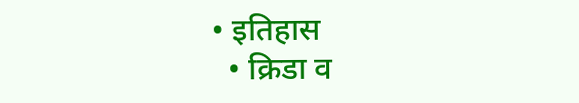• इतिहास
  • क्रिडा व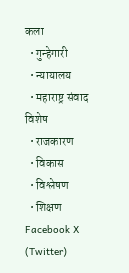कला
  • गुन्हेगारी
  • न्यायालय
  • महाराष्ट्र संवाद विशेष
  • राजकारण
  • विकास
  • विश्लेषण
  • शिक्षण
Facebook X (Twitter)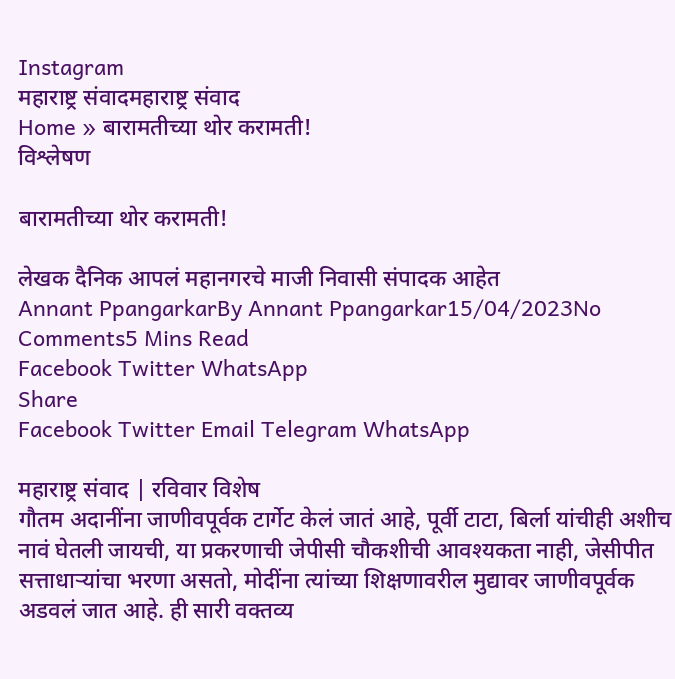Instagram
महाराष्ट्र संवादमहाराष्ट्र संवाद
Home » बारामतीच्या थोर करामती!
विश्लेषण

बारामतीच्या थोर करामती!

लेखक दैनिक आपलं महानगरचे माजी निवासी संपादक आहेत
Annant PpangarkarBy Annant Ppangarkar15/04/2023No Comments5 Mins Read
Facebook Twitter WhatsApp
Share
Facebook Twitter Email Telegram WhatsApp

महाराष्ट्र संवाद | रविवार विशेष
गौतम अदानींना जाणीवपूर्वक टार्गेट केलं जातं आहे, पूर्वी टाटा, बिर्ला यांचीही अशीच नावं घेतली जायची, या प्रकरणाची जेपीसी चौकशीची आवश्यकता नाही, जेसीपीत सत्ताधाऱ्यांचा भरणा असतो, मोदींना त्यांच्या शिक्षणावरील मुद्यावर जाणीवपूर्वक अडवलं जात आहे. ही सारी वक्तव्य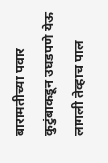बारामतीच्या पवार कुटुंबाकडून उघडपणे येऊ लागली तेव्हाच पाल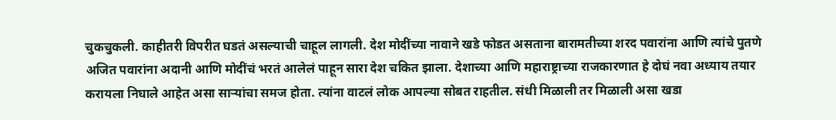चुकचुकली. काहीतरी विपरीत घडतं असल्याची चाहूल लागली. देश मोदींच्या नावाने खडे फोडत असताना बारामतीच्या शरद पवारांना आणि त्यांचे पुतणे अजित पवारांना अदानी आणि मोदींचं भरतं आलेलं पाहून सारा देश चकित झाला. देशाच्या आणि महाराष्ट्राच्या राजकारणात हे दोघं नवा अध्याय तयार करायला निघाले आहेत असा साऱ्यांचा समज होता. त्यांना वाटलं लोक आपल्या सोबत राहतील. संधी मिळाली तर मिळाली असा खडा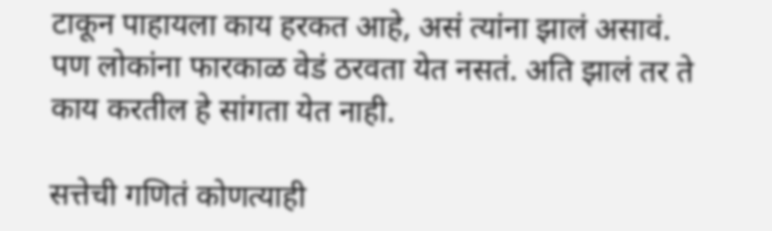टाकून पाहायला काय हरकत आहे, असं त्यांना झालं असावं. पण लोकांना फारकाळ वेडं ठरवता येत नसतं. अति झालं तर ते काय करतील हे सांगता येत नाही.

सत्तेची गणितं कोणत्याही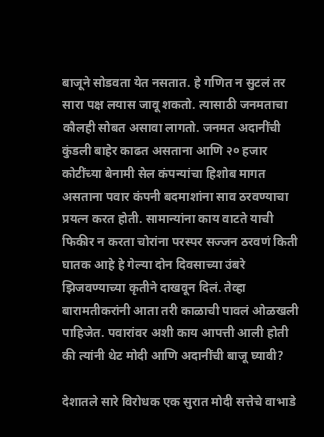बाजूने सोडवता येत नसतात. हे गणित न सुटलं तर सारा पक्ष लयास जावू शकतो. त्यासाठी जनमताचा कौलही सोबत असावा लागतो. जनमत अदानींची कुंडली बाहेर काढत असताना आणि २० हजार कोटींच्या बेनामी सेल कंपन्यांचा हिशोब मागत असताना पवार कंपनी बदमाशांना साव ठरवण्याचा प्रयत्न करत होती. सामान्यांना काय वाटते याची फिकीर न करता चोरांना परस्पर सज्जन ठरवणं किती घातक आहे हे गेल्या दोन दिवसाच्या उंबरे झिजवण्याच्या कृतीने दाखवून दिलं. तेव्हा बारामतीकरांनी आता तरी काळाची पावलं ओळखली पाहिजेत. पवारांवर अशी काय आपत्ती आली होती की त्यांनी थेट मोदी आणि अदानींची बाजू घ्यावी?

देशातले सारे विरोधक एक सुरात मोदी सत्तेचे वाभाडे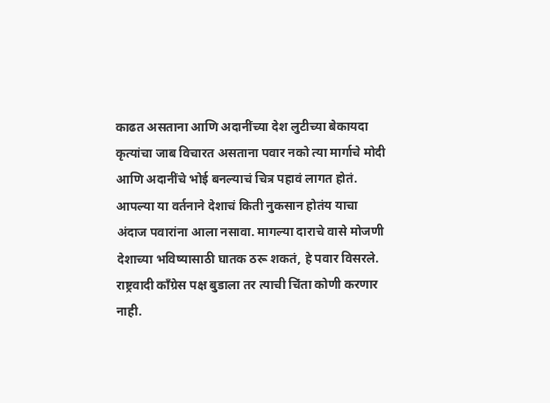काढत असताना आणि अदानींच्या देश लुटीच्या बेकायदा कृत्यांचा जाब विचारत असताना पवार नको त्या मार्गाचे मोदी आणि अदानींचे भोई बनल्याचं चित्र पहावं लागत होतं. आपल्या या वर्तनाने देशाचं किती नुकसान होतंय याचा अंदाज पवारांना आला नसावा. मागल्या दाराचे वासे मोजणी देशाच्या भविष्यासाठी घातक ठरू शकतं, हे पवार विसरले. राष्ट्रवादी काँग्रेस पक्ष बुडाला तर त्याची चिंता कोणी करणार नाही.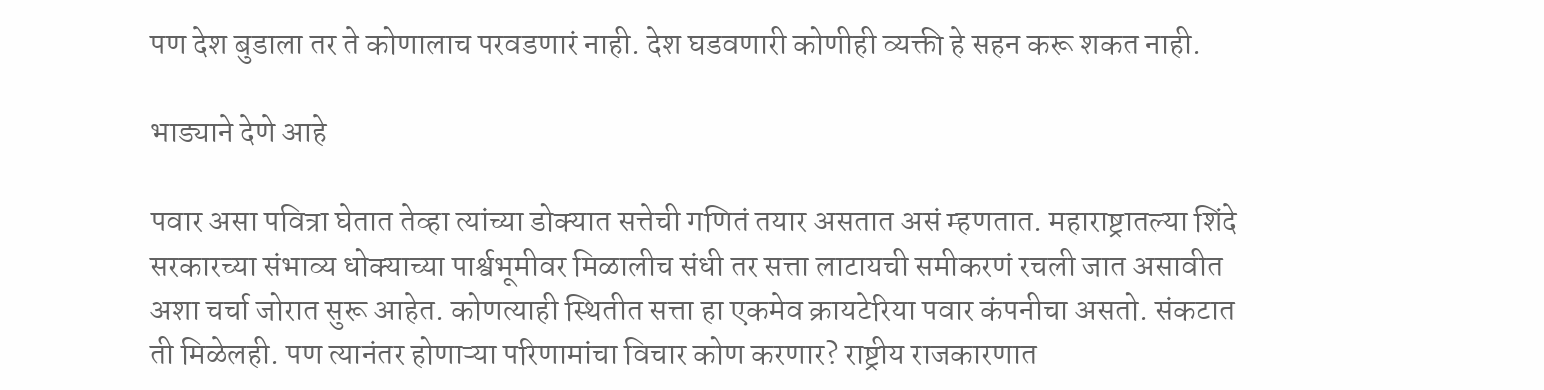पण देश बुडाला तर ते कोणालाच परवडणारं नाही. देश घडवणारी कोणीही व्यक्ती हे सहन करू शकत नाही.

भाड्याने देणे आहे

पवार असा पवित्रा घेतात तेव्हा त्यांच्या डोक्यात सत्तेची गणितं तयार असतात असं म्हणतात. महाराष्ट्रातल्या शिंदे सरकारच्या संभाव्य धोक्याच्या पार्श्वभूमीवर मिळालीच संधी तर सत्ता लाटायची समीकरणं रचली जात असावीत अशा चर्चा जोरात सुरू आहेत. कोणत्याही स्थितीत सत्ता हा एकमेव क्रायटेरिया पवार कंपनीचा असतो. संकटात ती मिळेलही. पण त्यानंतर होणाऱ्या परिणामांचा विचार कोण करणार? राष्ट्रीय राजकारणात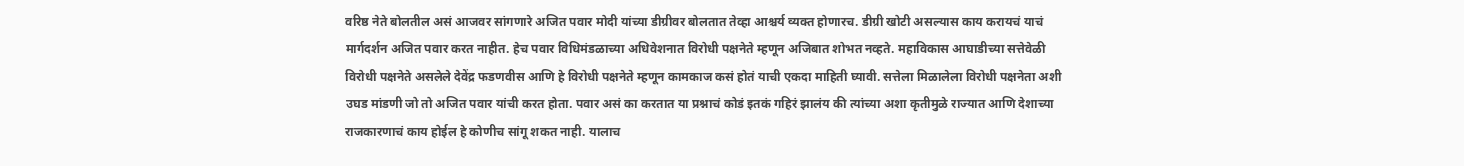वरिष्ठ नेते बोलतील असं आजवर सांगणारे अजित पवार मोदी यांच्या डीग्रीवर बोलतात तेव्हा आश्चर्य व्यक्त होणारच. डीग्री खोटी असल्यास काय करायचं याचं मार्गदर्शन अजित पवार करत नाहीत. हेच पवार विधिमंडळाच्या अधिवेशनात विरोधी पक्षनेते म्हणून अजिबात शोभत नव्हते. महाविकास आघाडीच्या सत्तेवेळी विरोधी पक्षनेते असलेले देवेंद्र फडणवीस आणि हे विरोधी पक्षनेते म्हणून कामकाज कसं होतं याची एकदा माहिती घ्यावी. सत्तेला मिळालेला विरोधी पक्षनेता अशी उघड मांडणी जो तो अजित पवार यांची करत होता. पवार असं का करतात या प्रश्नाचं कोडं इतकं गहिरं झालंय की त्यांच्या अशा कृतीमुळे राज्यात आणि देशाच्या राजकारणाचं काय होईल हे कोणीच सांगू शकत नाही. यालाच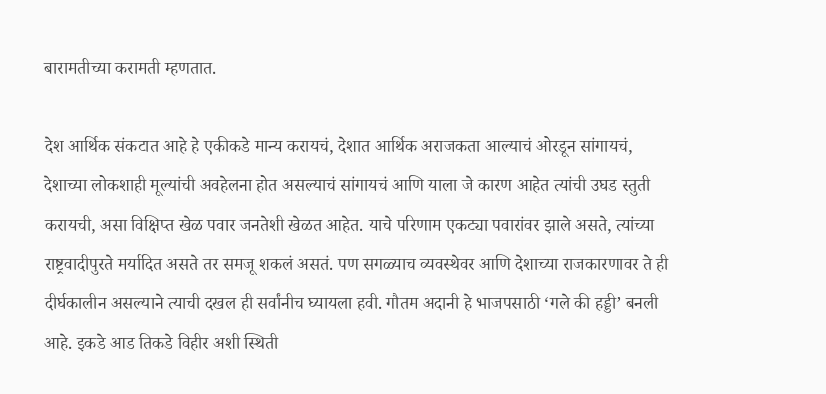बारामतीच्या करामती म्हणतात.

देश आर्थिक संकटात आहे हे एकीकडे मान्य करायचं, देशात आर्थिक अराजकता आल्याचं ओरडून सांगायचं, देशाच्या लोकशाही मूल्यांची अवहेलना होत असल्याचं सांगायचं आणि याला जे कारण आहेत त्यांची उघड स्तुती करायची, असा विक्षिप्त खेळ पवार जनतेशी खेळत आहेत. याचे परिणाम एकट्या पवारांवर झाले असते, त्यांच्या राष्ट्रवादीपुरते मर्यादित असते तर समजू शकलं असतं. पण सगळ्याच व्यवस्थेवर आणि देशाच्या राजकारणावर ते ही दीर्घकालीन असल्याने त्याची दखल ही सर्वांनीच घ्यायला हवी. गौतम अदानी हे भाजपसाठी ‘गले की हड्डी’ बनली आहे. इकडे आड तिकडे विहीर अशी स्थिती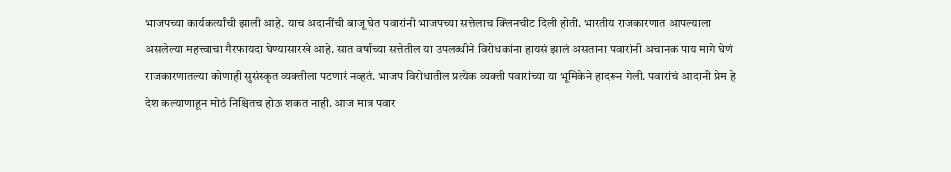भाजपच्या कार्यकर्त्यांची झाली आहे. याच अदानींची बाजू घेत पवारांनी भाजपच्या सत्तेलाच क्लिनचीट दिली होती. भारतीय राजकारणात आपल्याला असलेल्या महत्त्वाचा गैरफायदा घेण्यासारखे आहे. सात वर्षाच्या सत्तेतील या उपलब्धीने विरोधकांना हायसं झालं असताना पवारांनी अचानक पाय मागे घेणं राजकारणातल्या कोणाही सुसंस्कृत व्यक्तीला पटणारं नव्हतं. भाजप विरोधातील प्रत्येक व्यक्ती पवारांच्या या भूमिकेने हादरून गेली. पवारांचं आदानी प्रेम हे देश कल्याणाहून मोठं निश्चितच होऊ शकत नाही. आज मात्र पवार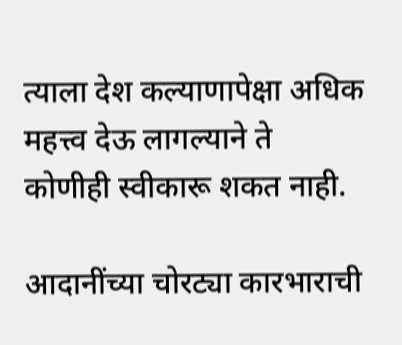त्याला देश कल्याणापेक्षा अधिक महत्त्व देऊ लागल्याने ते कोणीही स्वीकारू शकत नाही.

आदानींच्या चोरट्या कारभाराची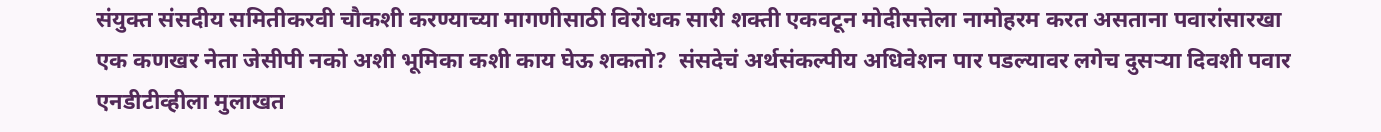संयुक्त संसदीय समितीकरवी चौकशी करण्याच्या मागणीसाठी विरोधक सारी शक्ती एकवटून मोदीसत्तेला नामोहरम करत असताना पवारांसारखा एक कणखर नेता जेसीपी नको अशी भूमिका कशी काय घेऊ शकतो?  संसदेचं अर्थसंकल्पीय अधिवेशन पार पडल्यावर लगेच दुसऱ्या दिवशी पवार एनडीटीव्हीला मुलाखत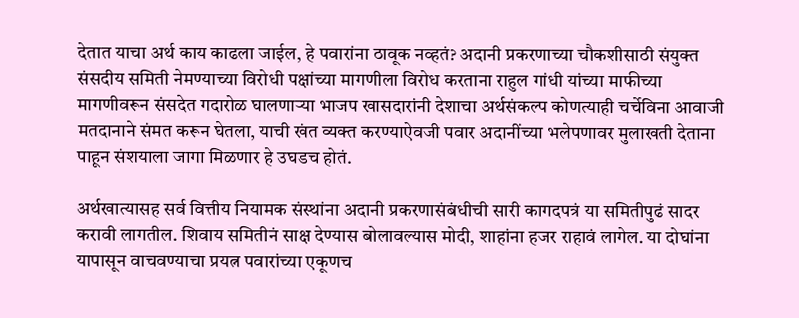देतात याचा अर्थ काय काढला जाईल, हे पवारांना ठावूक नव्हतं? अदानी प्रकरणाच्या चौकशीसाठी संयुक्त संसदीय समिती नेमण्याच्या विरोधी पक्षांच्या मागणीला विरोध करताना राहुल गांधी यांच्या माफीच्या मागणीवरून संसदेत गदारोळ घालणाऱ्या भाजप खासदारांनी देशाचा अर्थसंकल्प कोणत्याही चर्चेविना आवाजी मतदानाने संमत करून घेतला, याची खंत व्यक्त करण्याऐवजी पवार अदानींच्या भलेपणावर मुलाखती देताना पाहून संशयाला जागा मिळणार हे उघडच होतं.

अर्थखात्यासह सर्व वित्तीय नियामक संस्थांना अदानी प्रकरणासंबंधीची सारी कागदपत्रं या समितीपुढं सादर करावी लागतील. शिवाय समितीनं साक्ष देण्यास बोलावल्यास मोदी, शाहांना हजर राहावं लागेल. या दोघांना यापासून वाचवण्याचा प्रयत्न पवारांच्या एकूणच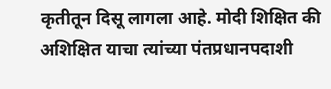कृतीतून दिसू लागला आहे. मोदी शिक्षित की अशिक्षित याचा त्यांच्या पंतप्रधानपदाशी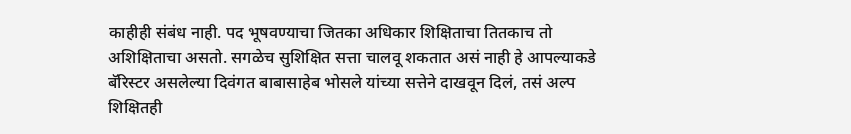काहीही संबंध नाही. पद भूषवण्याचा जितका अधिकार शिक्षिताचा तितकाच तो अशिक्षिताचा असतो. सगळेच सुशिक्षित सत्ता चालवू शकतात असं नाही हे आपल्याकडे बॅरिस्टर असलेल्या दिवंगत बाबासाहेब भोसले यांच्या सत्तेने दाखवून दिलं, तसं अल्प शिक्षितही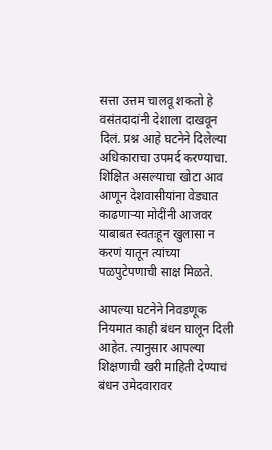सत्ता उत्तम चालवू शकतो हे वसंतदादांनी देशाला दाखवून दिलं. प्रश्न आहे घटनेने दिलेल्या अधिकाराचा उपमर्द करण्याचा. शिक्षित असल्याचा खोटा आव आणून देशवासीयांना वेड्यात काढणाऱ्या मोदींनी आजवर याबाबत स्वतःहून खुलासा न करणं यातून त्यांच्या पळपुटेपणाची साक्ष मिळते.

आपल्या घटनेने निवडणूक नियमात काही बंधन घालून दिली आहेत. त्यानुसार आपल्या शिक्षणाची खरी माहिती देण्याचं बंधन उमेदवारावर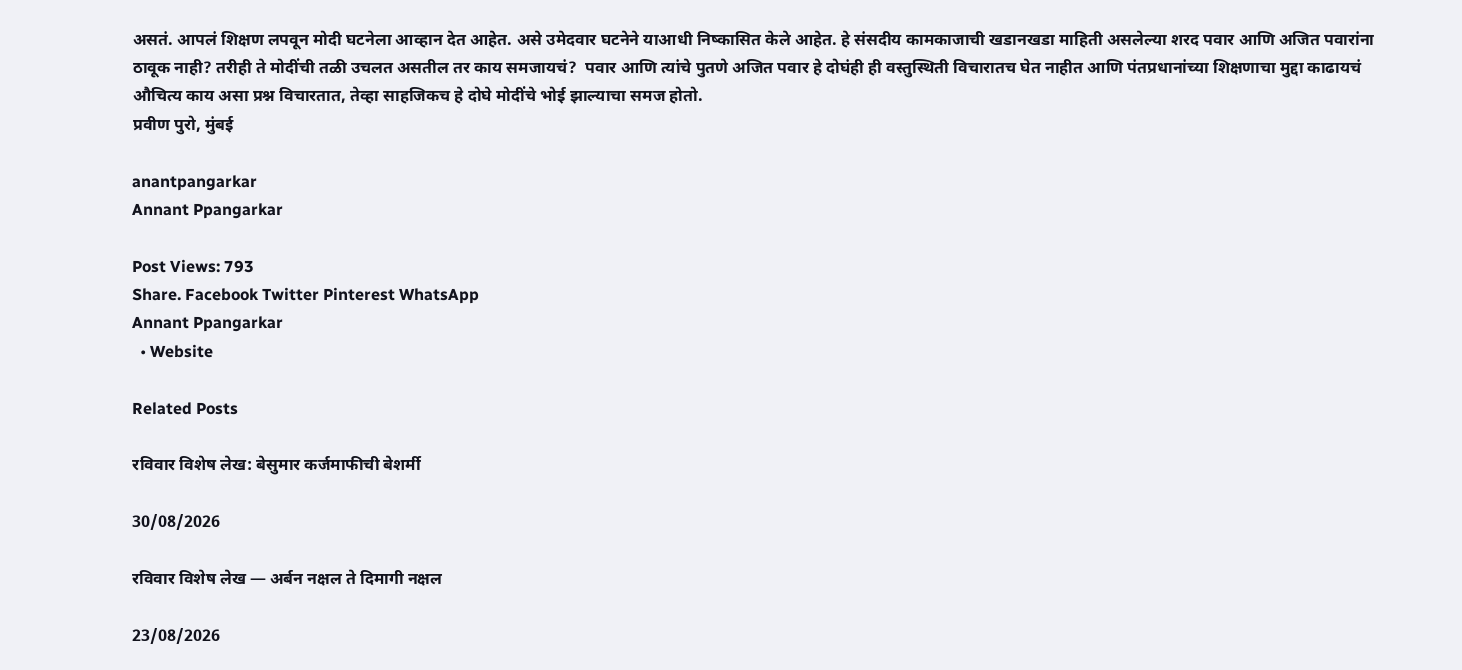असतं. आपलं शिक्षण लपवून मोदी घटनेला आव्हान देत आहेत. असे उमेदवार घटनेने याआधी निष्कासित केले आहेत. हे संसदीय कामकाजाची खडानखडा माहिती असलेल्या शरद पवार आणि अजित पवारांना ठावूक नाही? तरीही ते मोदींची तळी उचलत असतील तर काय समजायचं?  पवार आणि त्यांचे पुतणे अजित पवार हे दोघंही ही वस्तुस्थिती विचारातच घेत नाहीत आणि पंतप्रधानांच्या शिक्षणाचा मुद्दा काढायचं औचित्य काय असा प्रश्न विचारतात, तेव्हा साहजिकच हे दोघे मोदींचे भोई झाल्याचा समज होतो.
प्रवीण पुरो, मुंबई

anantpangarkar
Annant Ppangarkar

Post Views: 793
Share. Facebook Twitter Pinterest WhatsApp
Annant Ppangarkar
  • Website

Related Posts

रविवार विशेष लेख: बेसुमार कर्जमाफीची बेशर्मी

30/08/2026

रविवार विशेष लेख — अर्बन नक्षल ते दिमागी नक्षल

23/08/2026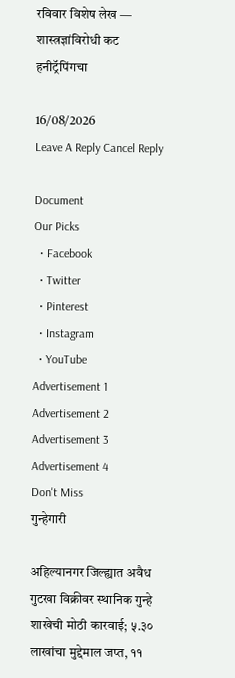रविवार विशेष लेख — शास्त्रज्ञांविरोधी कट हनीट्रॅपिंगचा

16/08/2026
Leave A Reply Cancel Reply

Document
Our Picks
  • Facebook
  • Twitter
  • Pinterest
  • Instagram
  • YouTube
Advertisement 1 Advertisement 2 Advertisement 3 Advertisement 4
Don't Miss
गुन्हेगारी

अहिल्यानगर जिल्ह्यात अवैध गुटखा विक्रीवर स्थानिक गुन्हे शाखेची मोठी कारवाई; ५.३० लाखांचा मुद्देमाल जप्त, ११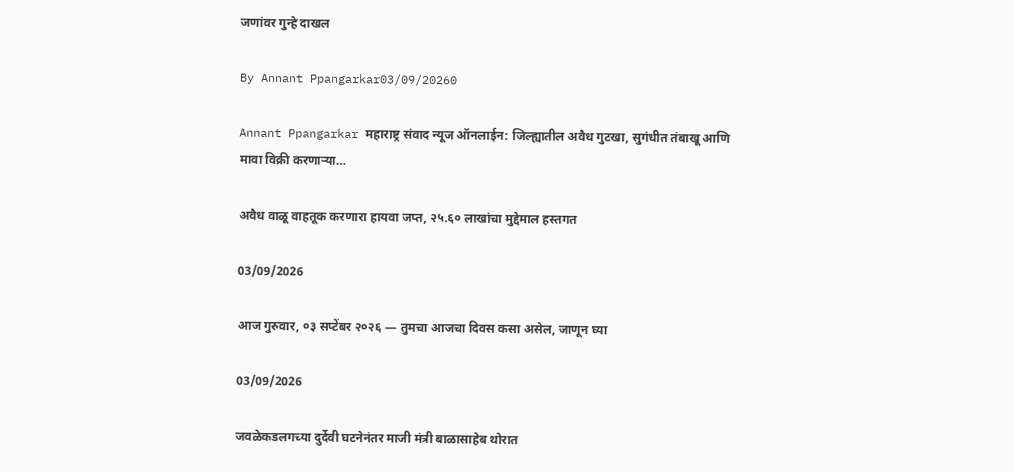जणांवर गुन्हे दाखल

By Annant Ppangarkar03/09/20260

Annant Ppangarkar महाराष्ट्र संवाद न्यूज ऑनलाईन: जिल्ह्यातील अवैध गुटखा, सुगंधीत तंबाखू आणि मावा विक्री करणाऱ्या…

अवैध वाळू वाहतूक करणारा हायवा जप्त, २५.६० लाखांचा मुद्देमाल हस्तगत

03/09/2026

आज गुरुवार, ०३ सप्टेंबर २०२६ — तुमचा आजचा दिवस कसा असेल, जाणून घ्या

03/09/2026

जवळेकडलगच्या दुर्देवी घटनेनंतर माजी मंत्री बाळासाहेब थोरात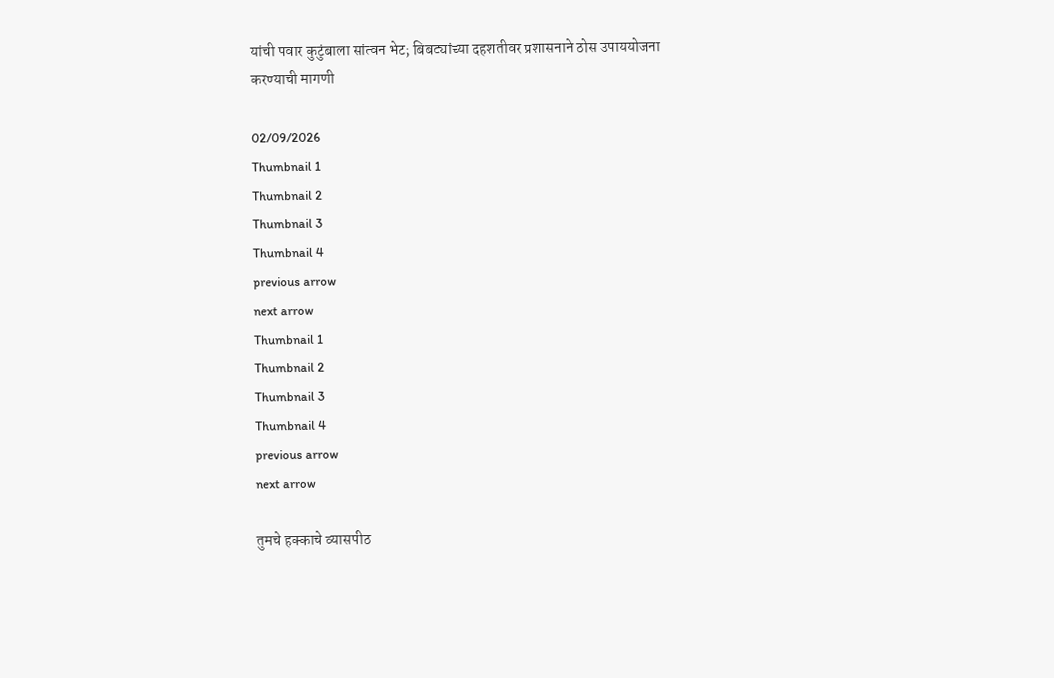यांची पवार कुटुंबाला सांत्वन भेट; बिबट्यांच्या दहशतीवर प्रशासनाने ठोस उपाययोजना करण्याची मागणी

02/09/2026
Thumbnail 1
Thumbnail 2
Thumbnail 3
Thumbnail 4
previous arrow
next arrow
Thumbnail 1
Thumbnail 2
Thumbnail 3
Thumbnail 4
previous arrow
next arrow

तुमचे हक्काचे व्यासपीठ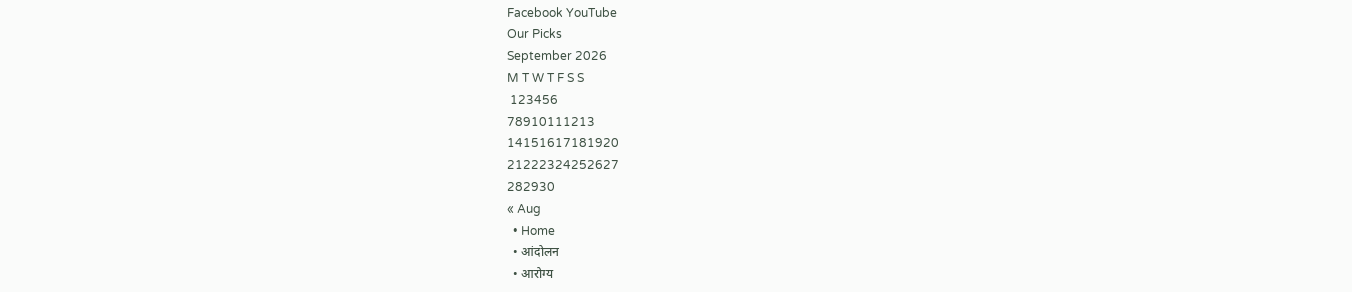Facebook YouTube
Our Picks
September 2026
M T W T F S S
 123456
78910111213
14151617181920
21222324252627
282930
« Aug
  • Home
  • आंदोलन
  • आरोग्य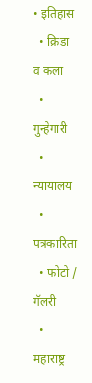• इतिहास
  • क्रिडा व कला
  • गुन्हेगारी
  • न्यायालय
  • पत्रकारिता
  • फोटो / गॅलरी
  • महाराष्ट्र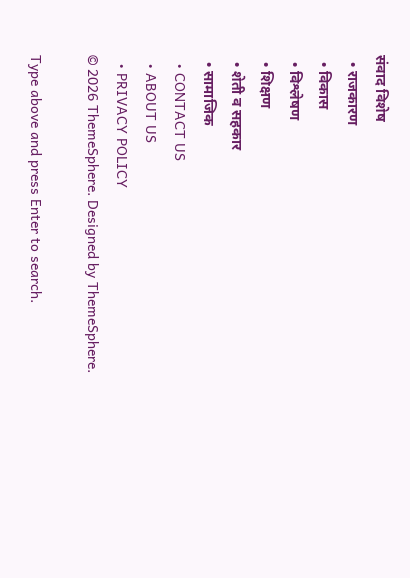संवाद विशेष
  • राजकारण
  • विकास
  • विश्लेषण
  • शिक्षण
  • शेती व सहकार
  • सामाजिक
  • CONTACT US
  • ABOUT US
  • PRIVACY POLICY
© 2026 ThemeSphere. Designed by ThemeSphere.

Type above and press Enter to search.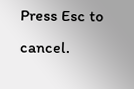Press Esc to cancel.